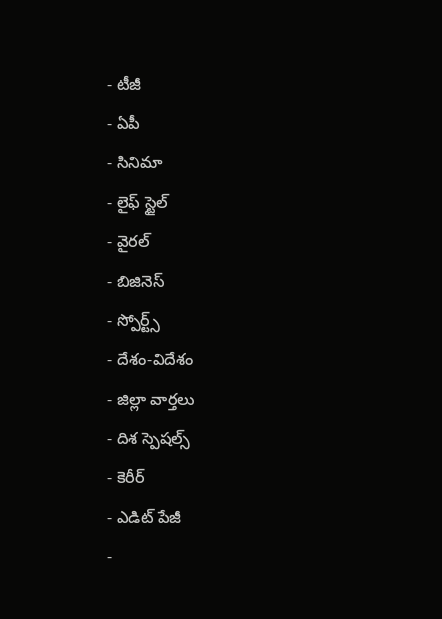- టీజీ
- ఏపీ
- సినిమా
- లైఫ్ స్టైల్
- వైరల్
- బిజినెస్
- స్పోర్ట్స్
- దేశం-విదేశం
- జిల్లా వార్తలు
- దిశ స్పెషల్స్
- కెరీర్
- ఎడిట్ పేజీ
-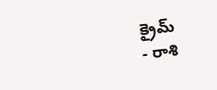క్రైమ్
- రాశి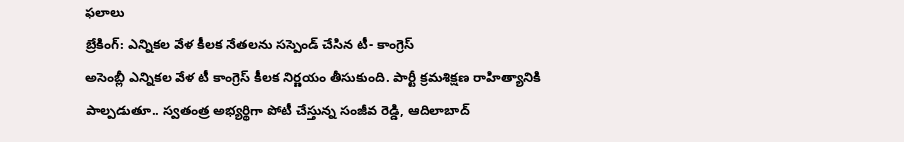ఫలాలు
బ్రేకింగ్: ఎన్నికల వేళ కీలక నేతలను సస్పెండ్ చేసిన టీ- కాంగ్రెస్
అసెంబ్లీ ఎన్నికల వేళ టీ కాంగ్రెస్ కీలక నిర్ణయం తీసుకుంది. పార్టీ క్రమశిక్షణ రాహిత్యానికి పాల్పడుతూ.. స్వతంత్ర అభ్యర్థిగా పోటీ చేస్తున్న సంజీవ రెడ్డి, ఆదిలాబాద్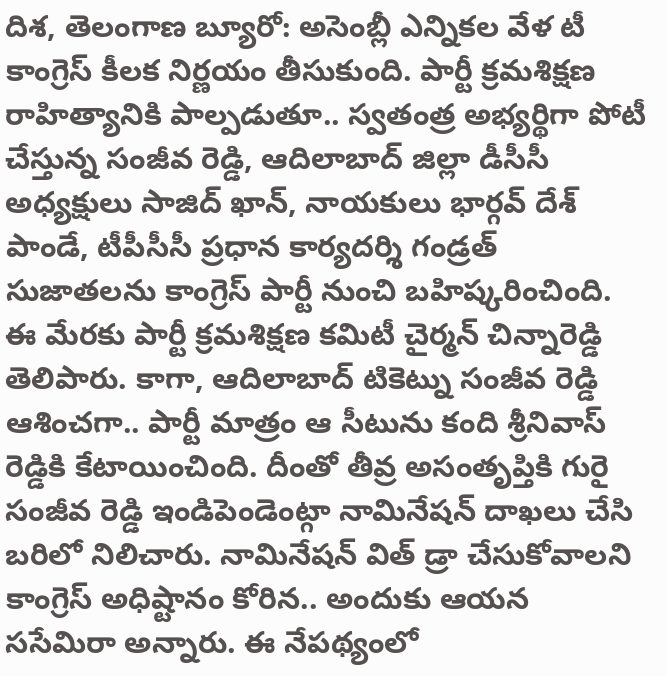దిశ, తెలంగాణ బ్యూరో: అసెంబ్లీ ఎన్నికల వేళ టీ కాంగ్రెస్ కీలక నిర్ణయం తీసుకుంది. పార్టీ క్రమశిక్షణ రాహిత్యానికి పాల్పడుతూ.. స్వతంత్ర అభ్యర్థిగా పోటీ చేస్తున్న సంజీవ రెడ్డి, ఆదిలాబాద్ జిల్లా డీసీసీ అధ్యక్షులు సాజిద్ ఖాన్, నాయకులు భార్గవ్ దేశ్ పాండే, టీపీసీసీ ప్రధాన కార్యదర్శి గండ్రత్ సుజాతలను కాంగ్రెస్ పార్టీ నుంచి బహిష్కరించింది. ఈ మేరకు పార్టీ క్రమశిక్షణ కమిటీ చైర్మన్ చిన్నారెడ్డి తెలిపారు. కాగా, ఆదిలాబాద్ టికెట్ను సంజీవ రెడ్డి ఆశించగా.. పార్టీ మాత్రం ఆ సీటును కంది శ్రీనివాస్ రెడ్డికి కేటాయించింది. దీంతో తీవ్ర అసంతృప్తికి గురై సంజీవ రెడ్డి ఇండిపెండెంట్గా నామినేషన్ దాఖలు చేసి బరిలో నిలిచారు. నామినేషన్ విత్ డ్రా చేసుకోవాలని కాంగ్రెస్ అధిష్టానం కోరిన.. అందుకు ఆయన ససేమిరా అన్నారు. ఈ నేపథ్యంలో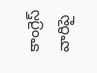కాంగ్రెస్ వారిపై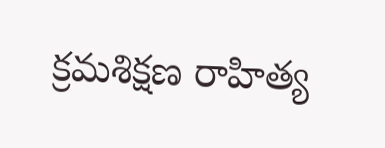క్రమశిక్షణ రాహిత్య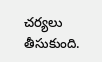చర్యలు తీసుకుంది.